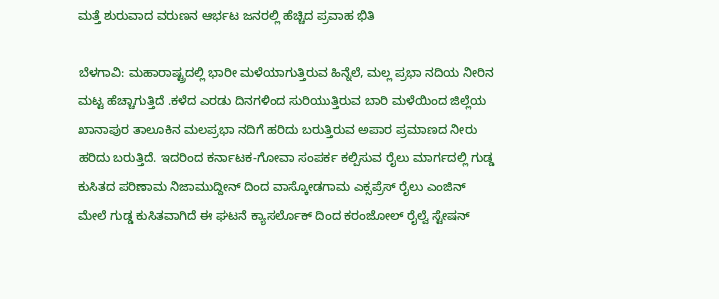ಮತ್ತೆ ಶುರುವಾದ ವರುಣನ ಆರ್ಭಟ ಜನರಲ್ಲಿ ಹೆಚ್ಚಿದ ಪ್ರವಾಹ ಭಿತಿ

ಬೆಳಗಾವಿ: ಮಹಾರಾಷ್ಟ್ರದಲ್ಲಿ ಭಾರೀ ಮಳೆಯಾಗುತ್ತಿರುವ ಹಿನ್ನೆಲೆ, ಮಲ್ಲ ಪ್ರಭಾ ನದಿಯ ನೀರಿನ ಮಟ್ಟ ಹೆಚ್ಚಾಗುತ್ತಿದೆ .ಕಳೆದ ಎರಡು ದಿನಗಳಿಂದ ಸುರಿಯುತ್ತಿರುವ ಬಾರಿ ಮಳೆಯಿಂದ ಜಿಲ್ಲೆಯ ಖಾನಾಪುರ ತಾಲೂಕಿನ ಮಲಪ್ರಭಾ ನದಿಗೆ ಹರಿದು ಬರುತ್ತಿರುವ ಅಪಾರ ಪ್ರಮಾಣದ ನೀರು ಹರಿದು ಬರುತ್ತಿದೆ. ಇದರಿಂದ ಕರ್ನಾಟಕ-ಗೋವಾ ಸಂಪರ್ಕ ಕಲ್ಪಿಸುವ ರೈಲು ಮಾರ್ಗದಲ್ಲಿ ಗುಡ್ಡ ಕುಸಿತದ ಪರಿಣಾಮ ನಿಜಾಮುದ್ದೀನ್ ದಿಂದ ವಾಸ್ಕೋಡಗಾಮ ಎಕ್ಸಪ್ರೆಸ್ ರೈಲು ಎಂಜಿನ್ ಮೇಲೆ ಗುಡ್ಡ ಕುಸಿತವಾಗಿದೆ ಈ ಘಟನೆ ಕ್ಯಾಸರ್ಲೊಕ್ ದಿಂದ ಕರಂಜೋಲ್ ರೈಲ್ವೆ ಸ್ಟೇಷನ್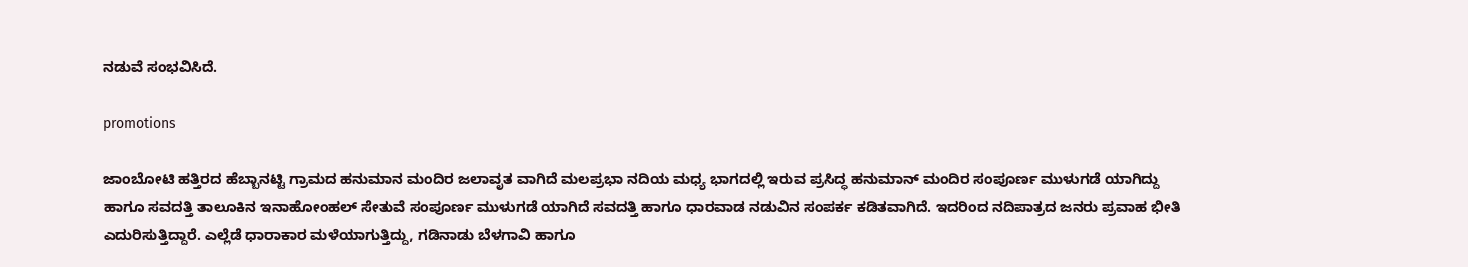ನಡುವೆ ಸಂಭವಿಸಿದೆ.

promotions

ಜಾಂಬೋಟಿ ಹತ್ತಿರದ ಹೆಬ್ಬಾನಟ್ಟಿ ಗ್ರಾಮದ ಹನುಮಾನ ಮಂದಿರ ಜಲಾವೃತ ವಾಗಿದೆ ಮಲಪ್ರಭಾ ನದಿಯ ಮಧ್ಯ ಭಾಗದಲ್ಲಿ ಇರುವ ಪ್ರಸಿದ್ಧ ಹನುಮಾನ್ ಮಂದಿರ ಸಂಪೂರ್ಣ ಮುಳುಗಡೆ ಯಾಗಿದ್ದು ಹಾಗೂ ಸವದತ್ತಿ ತಾಲೂಕಿನ ಇನಾಹೋಂಹಲ್ ಸೇತುವೆ ಸಂಪೂರ್ಣ ಮುಳುಗಡೆ ಯಾಗಿದೆ ಸವದತ್ತಿ ಹಾಗೂ ಧಾರವಾಡ ನಡುವಿನ ಸಂಪರ್ಕ ಕಡಿತವಾಗಿದೆ. ಇದರಿಂದ ನದಿಪಾತ್ರದ ಜನರು ಪ್ರವಾಹ ಭೀತಿ ಎದುರಿಸುತ್ತಿದ್ದಾರೆ. ಎಲ್ಲೆಡೆ ಧಾರಾಕಾರ ಮಳೆಯಾಗುತ್ತಿದ್ದು, ಗಡಿನಾಡು ಬೆಳಗಾವಿ ಹಾಗೂ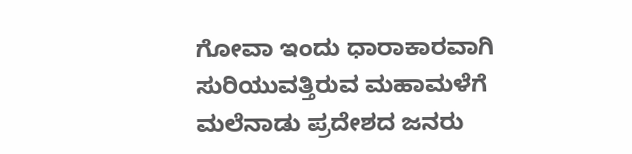ಗೋವಾ ಇಂದು ಧಾರಾಕಾರವಾಗಿ ಸುರಿಯುವತ್ತಿರುವ ಮಹಾಮಳೆಗೆ ಮಲೆನಾಡು ಪ್ರದೇಶದ ಜನರು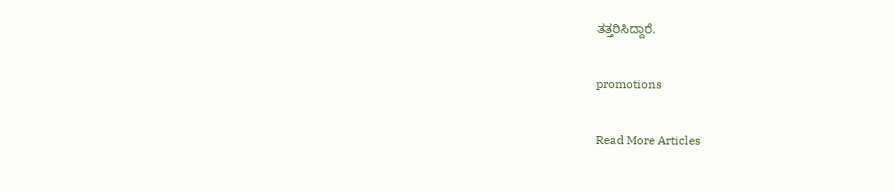ತತ್ತರಿಸಿದ್ದಾರೆ.

promotions

Read More Articles